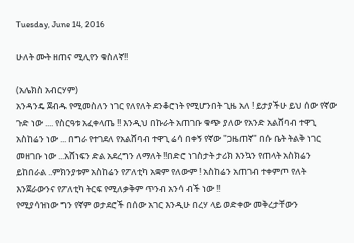Tuesday, June 14, 2016

ሁለት ሙት ዘጠና ሚሊየን ቁስለኛ!!

(አሌክስ አብርሃም)
አንዳንዴ ጀብዱ የሚመስለን ነገር የለየለት ደንቆሮነት የሚሆንበት ጊዜ አለ ! ይታያችሁ ይህ ሰው የኛው ጉድ ነው .... የስርዓቱ አፈቀላጤ !! እንዲህ በኩራት አጠገቡ ቁጭ ያለው የአንድ አልሸባብ ተዋጊ አስከሬን ነው ... በግራ የተገደለ የአልሸባብ ተዋጊ ሬሳ በቀኝ የኛው "ጋዜጠኛ" በሱ ቤት ትልቅ ነገር መዘገቡ ነው ...አሸነፍን ድል አደረግን ለማለት !!በድሮ ነገስታት ታሪክ እንኳን የጠላት አስክሬን ይከበራል ..ምክንያቱም አስከሬን የፖለቲካ አቋም የለውም ! አስከሬን አጠገብ ተቀምጦ የለት እንጀራውንና የፖለቲካ ትርፍ የሚለቃቅም ጥንብ አንሳ ብች ነው !!
የሚያሳዝነው ግን የኛም ወታደሮች በሰው አገር እንዲሁ በረሃ ላይ ወድቀው መቅረታቸውን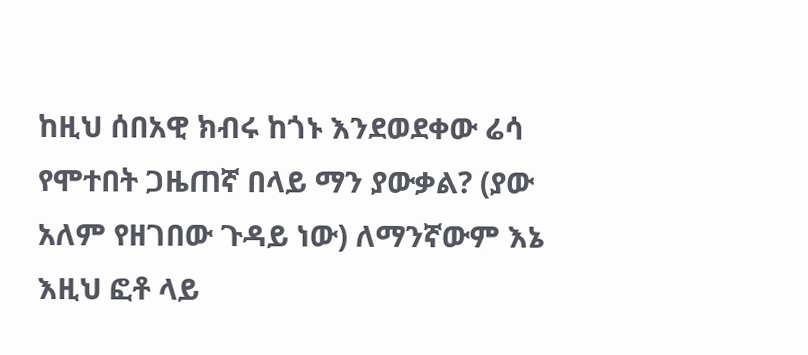ከዚህ ሰበአዊ ክብሩ ከጎኑ እንደወደቀው ሬሳ የሞተበት ጋዜጠኛ በላይ ማን ያውቃል? (ያው አለም የዘገበው ጉዳይ ነው) ለማንኛውም እኔ እዚህ ፎቶ ላይ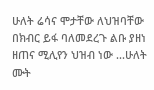ሁለት ሬሳና ሞታቸው ለህዝባቸው በክብር ይፋ ባለመደረጉ ልቡ ያዘነ ዘጠና ሚሊየን ህዝብ ነው ...ሁለት ሙት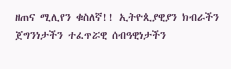ዘጠና ሚሊየን ቁስለኛ!! ኢትዮጲያዊያን ክብራችን ጀግንነታችን ተፈጥሯዊ ሰብዓዊነታችን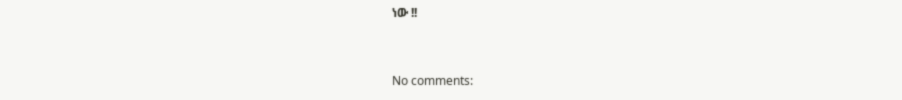ነው !!


No comments: